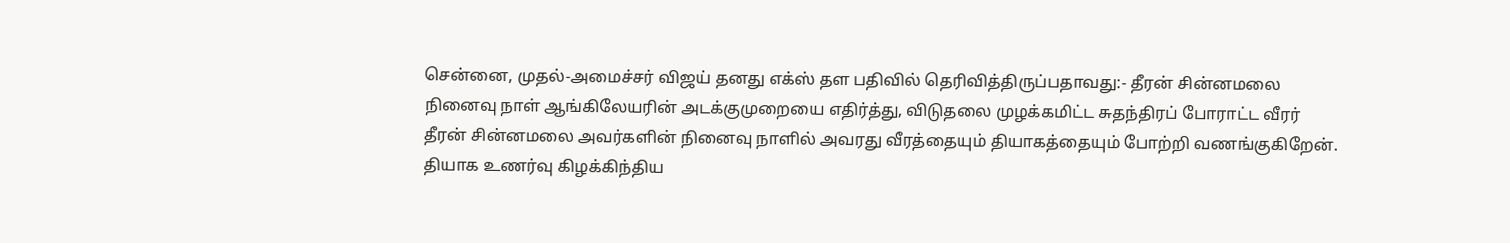சென்னை, முதல்-அமைச்சர் விஜய் தனது எக்ஸ் தள பதிவில் தெரிவித்திருப்பதாவது:- தீரன் சின்னமலை நினைவு நாள் ஆங்கிலேயரின் அடக்குமுறையை எதிர்த்து, விடுதலை முழக்கமிட்ட சுதந்திரப் போராட்ட வீரர் தீரன் சின்னமலை அவர்களின் நினைவு நாளில் அவரது வீரத்தையும் தியாகத்தையும் போற்றி வணங்குகிறேன். தியாக உணர்வு கிழக்கிந்திய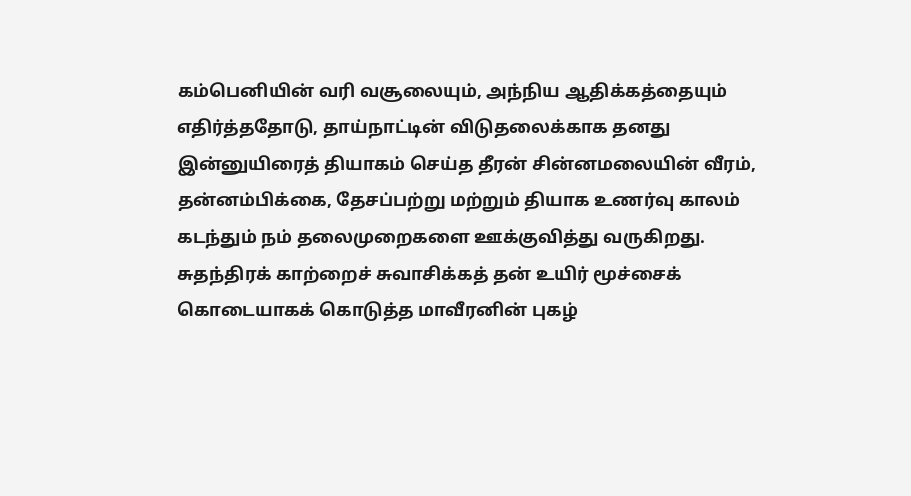கம்பெனியின் வரி வசூலையும், அந்நிய ஆதிக்கத்தையும் எதிர்த்ததோடு, தாய்நாட்டின் விடுதலைக்காக தனது இன்னுயிரைத் தியாகம் செய்த தீரன் சின்னமலையின் வீரம், தன்னம்பிக்கை, தேசப்பற்று மற்றும் தியாக உணர்வு காலம் கடந்தும் நம் தலைமுறைகளை ஊக்குவித்து வருகிறது. சுதந்திரக் காற்றைச் சுவாசிக்கத் தன் உயிர் மூச்சைக் கொடையாகக் கொடுத்த மாவீரனின் புகழ்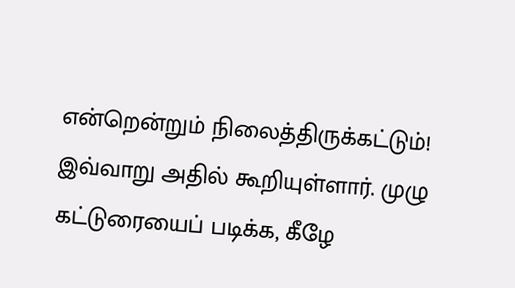என்றென்றும் நிலைத்திருக்கட்டும்! இவ்வாறு அதில் கூறியுள்ளார். முழு கட்டுரையைப் படிக்க, கீழே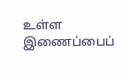உள்ள இணைப்பைப்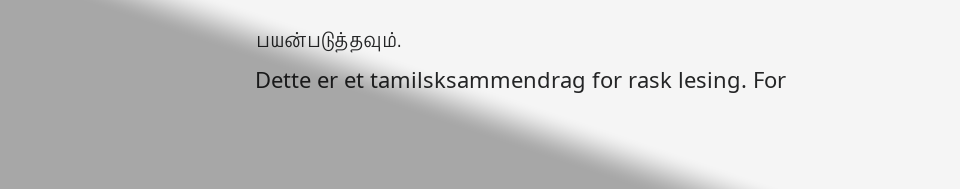பயன்படுத்தவும்.
Dette er et tamilsksammendrag for rask lesing. For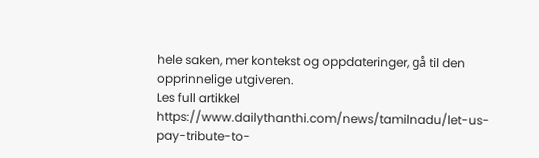hele saken, mer kontekst og oppdateringer, gå til den opprinnelige utgiveren.
Les full artikkel
https://www.dailythanthi.com/news/tamilnadu/let-us-pay-tribute-to-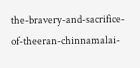the-bravery-and-sacrifice-of-theeran-chinnamalai-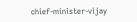chief-minister-vijay